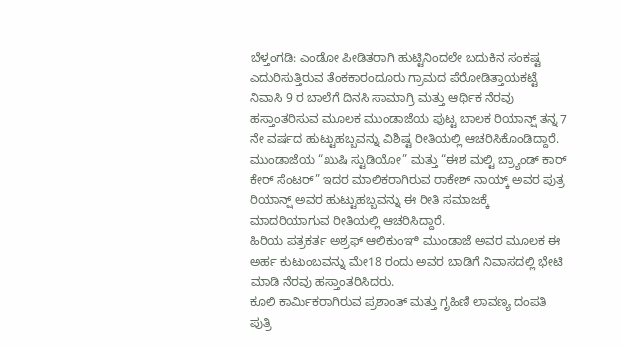ಬೆಳ್ತಂಗಡಿ: ಎಂಡೋ ಪೀಡಿತರಾಗಿ ಹುಟ್ಟಿನಿಂದಲೇ ಬದುಕಿನ ಸಂಕಷ್ಟ ಎದುರಿಸುತ್ತಿರುವ ತೆಂಕಕಾರಂದೂರು ಗ್ರಾಮದ ಪೆರೋಡಿತ್ತಾಯಕಟ್ಟೆ ನಿವಾಸಿ 9 ರ ಬಾಲೆಗೆ ದಿನಸಿ ಸಾಮಾಗ್ರಿ ಮತ್ತು ಆರ್ಥಿಕ ನೆರವು ಹಸ್ತಾಂತರಿಸುವ ಮೂಲಕ ಮುಂಡಾಜೆಯ ಪುಟ್ಟ ಬಾಲಕ ರಿಯಾನ್ಷ್ ತನ್ನ 7 ನೇ ವರ್ಷದ ಹುಟ್ಟುಹಬ್ಬವನ್ನು ವಿಶಿಷ್ಟ ರೀತಿಯಲ್ಲಿ ಆಚರಿಸಿಕೊಂಡಿದ್ದಾರೆ.
ಮುಂಡಾಜೆಯ “ಖುಷಿ ಸ್ಟುಡಿಯೋ” ಮತ್ತು “ಈಶ ಮಲ್ಟಿ ಬ್ರ್ಯಾಂಡ್ ಕಾರ್ ಕೇರ್ ಸೆಂಟರ್” ಇದರ ಮಾಲಿಕರಾಗಿರುವ ರಾಕೇಶ್ ನಾಯ್ಕ್ ಅವರ ಪುತ್ರ ರಿಯಾನ್ಷ್ ಅವರ ಹುಟ್ಟುಹಬ್ಬವನ್ನು ಈ ರೀತಿ ಸಮಾಜಕ್ಕೆ ಮಾದರಿಯಾಗುವ ರೀತಿಯಲ್ಲಿ ಆಚರಿಸಿದ್ದಾರೆ.
ಹಿರಿಯ ಪತ್ರಕರ್ತ ಅಶ್ರಫ್ ಆಲಿಕುಂಞಿ ಮುಂಡಾಜೆ ಅವರ ಮೂಲಕ ಈ ಅರ್ಹ ಕುಟುಂಬವನ್ನು ಮೇ18 ರಂದು ಅವರ ಬಾಡಿಗೆ ನಿವಾಸದಲ್ಲಿ ಭೇಟಿ ಮಾಡಿ ನೆರವು ಹಸ್ತಾಂತರಿಸಿದರು.
ಕೂಲಿ ಕಾರ್ಮಿಕರಾಗಿರುವ ಪ್ರಶಾಂತ್ ಮತ್ತು ಗೃಹಿಣಿ ಲಾವಣ್ಯ ದಂಪತಿ ಪುತ್ರಿ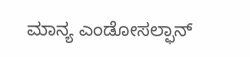ಮಾನ್ಯ ಎಂಡೋಸಲ್ಫಾನ್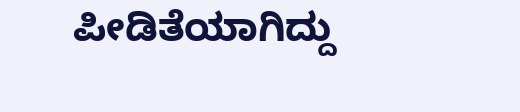ಪೀಡಿತೆಯಾಗಿದ್ದು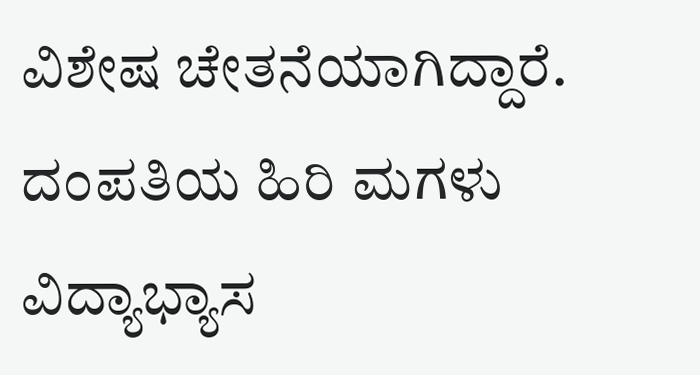ವಿಶೇಷ ಚೇತನೆಯಾಗಿದ್ದಾರೆ. ದಂಪತಿಯ ಹಿರಿ ಮಗಳು ವಿದ್ಯಾಭ್ಯಾಸ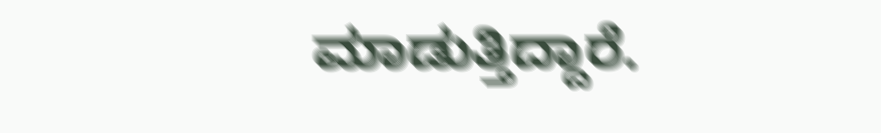ಮಾಡುತ್ತಿದ್ದಾರೆ.